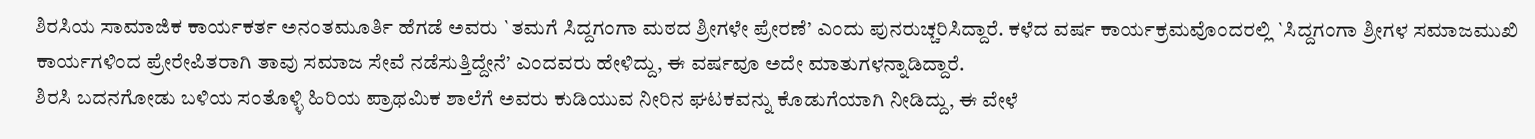ಶಿರಸಿಯ ಸಾಮಾಜಿಕ ಕಾರ್ಯಕರ್ತ ಅನಂತಮೂರ್ತಿ ಹೆಗಡೆ ಅವರು `ತಮಗೆ ಸಿದ್ದಗಂಗಾ ಮಠದ ಶ್ರೀಗಳೇ ಪ್ರೇರಣೆ’ ಎಂದು ಪುನರುಚ್ಚರಿಸಿದ್ದಾರೆ. ಕಳೆದ ವರ್ಷ ಕಾರ್ಯಕ್ರಮವೊಂದರಲ್ಲಿ `ಸಿದ್ದಗಂಗಾ ಶ್ರೀಗಳ ಸಮಾಜಮುಖಿ ಕಾರ್ಯಗಳಿಂದ ಪ್ರೇರೇಪಿತರಾಗಿ ತಾವು ಸಮಾಜ ಸೇವೆ ನಡೆಸುತ್ತಿದ್ದೇನೆ’ ಎಂದವರು ಹೇಳಿದ್ದು, ಈ ವರ್ಷವೂ ಅದೇ ಮಾತುಗಳನ್ನಾಡಿದ್ದಾರೆ.
ಶಿರಸಿ ಬದನಗೋಡು ಬಳಿಯ ಸಂತೊಳ್ಳಿ ಹಿರಿಯ ಪ್ರಾಥಮಿಕ ಶಾಲೆಗೆ ಅವರು ಕುಡಿಯುವ ನೀರಿನ ಘಟಕವನ್ನು ಕೊಡುಗೆಯಾಗಿ ನೀಡಿದ್ದು, ಈ ವೇಳೆ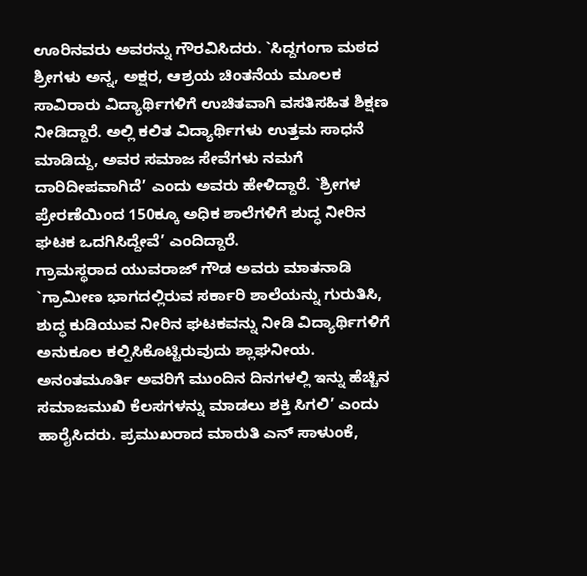ಊರಿನವರು ಅವರನ್ನು ಗೌರವಿಸಿದರು. `ಸಿದ್ದಗಂಗಾ ಮಠದ ಶ್ರೀಗಳು ಅನ್ನ, ಅಕ್ಷರ, ಆಶ್ರಯ ಚಿಂತನೆಯ ಮೂಲಕ ಸಾವಿರಾರು ವಿದ್ಯಾರ್ಥಿಗಳಿಗೆ ಉಚಿತವಾಗಿ ವಸತಿಸಹಿತ ಶಿಕ್ಷಣ ನೀಡಿದ್ದಾರೆ. ಅಲ್ಲಿ ಕಲಿತ ವಿದ್ಯಾರ್ಥಿಗಳು ಉತ್ತಮ ಸಾಧನೆ ಮಾಡಿದ್ದು, ಅವರ ಸಮಾಜ ಸೇವೆಗಳು ನಮಗೆ ದಾರಿದೀಪವಾಗಿದೆ’ ಎಂದು ಅವರು ಹೇಳಿದ್ದಾರೆ. `ಶ್ರೀಗಳ ಪ್ರೇರಣೆಯಿಂದ 150ಕ್ಕೂ ಅಧಿಕ ಶಾಲೆಗಳಿಗೆ ಶುದ್ಧ ನೀರಿನ ಘಟಕ ಒದಗಿಸಿದ್ದೇವೆ’ ಎಂದಿದ್ದಾರೆ.
ಗ್ರಾಮಸ್ಥರಾದ ಯುವರಾಜ್ ಗೌಡ ಅವರು ಮಾತನಾಡಿ `ಗ್ರಾಮೀಣ ಭಾಗದಲ್ಲಿರುವ ಸರ್ಕಾರಿ ಶಾಲೆಯನ್ನು ಗುರುತಿಸಿ, ಶುದ್ಧ ಕುಡಿಯುವ ನೀರಿನ ಘಟಕವನ್ನು ನೀಡಿ ವಿದ್ಯಾರ್ಥಿಗಳಿಗೆ ಅನುಕೂಲ ಕಲ್ಪಿಸಿಕೊಟ್ಟಿರುವುದು ಶ್ಲಾಘನೀಯ. ಅನಂತಮೂರ್ತಿ ಅವರಿಗೆ ಮುಂದಿನ ದಿನಗಳಲ್ಲಿ ಇನ್ನು ಹೆಚ್ಚಿನ ಸಮಾಜಮುಖಿ ಕೆಲಸಗಳನ್ನು ಮಾಡಲು ಶಕ್ತಿ ಸಿಗಲಿ’ ಎಂದು ಹಾರೈಸಿದರು. ಪ್ರಮುಖರಾದ ಮಾರುತಿ ಎನ್ ಸಾಳುಂಕೆ,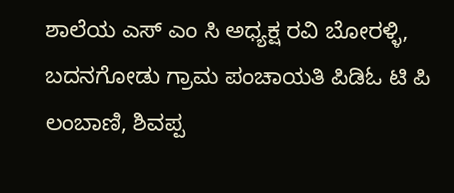ಶಾಲೆಯ ಎಸ್ ಎಂ ಸಿ ಅಧ್ಯಕ್ಷ ರವಿ ಬೋರಳ್ಳಿ, ಬದನಗೋಡು ಗ್ರಾಮ ಪಂಚಾಯತಿ ಪಿಡಿಓ ಟಿ ಪಿ ಲಂಬಾಣಿ, ಶಿವಪ್ಪ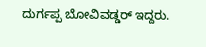ದುರ್ಗಪ್ಪ ಬೋವಿವಡ್ಡರ್ ಇದ್ದರು.